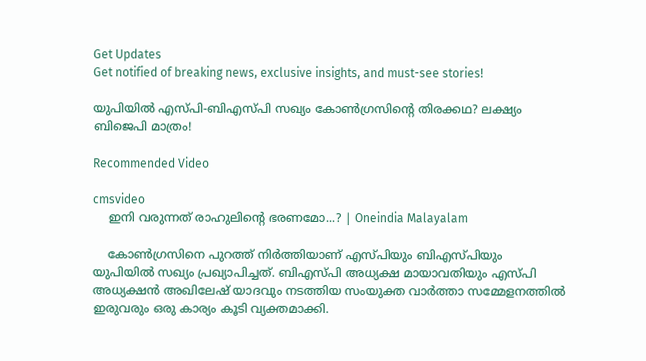Get Updates
Get notified of breaking news, exclusive insights, and must-see stories!

യുപിയില്‍ എസ്പി-ബിഎസ്പി സഖ്യം കോണ്‍ഗ്രസിന്‍റെ തിരക്കഥ? ലക്ഷ്യം ബിജെപി മാത്രം!

Recommended Video

cmsvideo
    ഇനി വരുന്നത് രാഹുലിന്റെ ഭരണമോ...? | Oneindia Malayalam

    കോണ്‍ഗ്രസിനെ പുറത്ത് നിര്‍ത്തിയാണ് എസ്പിയും ബിഎസ്പിയും യുപിയില്‍ സഖ്യം പ്രഖ്യാപിച്ചത്. ബിഎസ്പി അധ്യക്ഷ മായാവതിയും എസ്പി അധ്യക്ഷന്‍ അഖിലേഷ് യാദവും നടത്തിയ സംയുക്ത വാര്‍ത്താ സമ്മേളനത്തില്‍ ഇരുവരും ഒരു കാര്യം കൂടി വ്യക്തമാക്കി.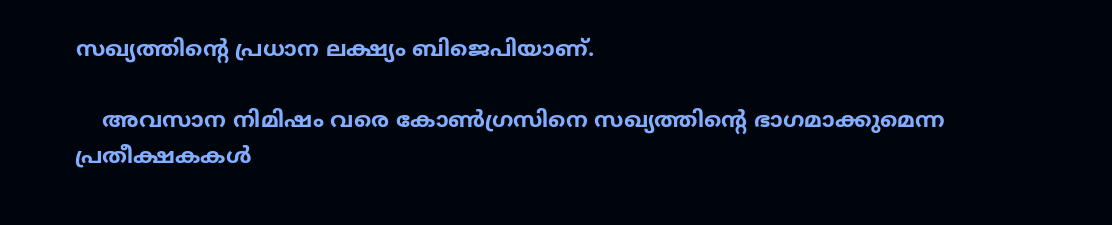സഖ്യത്തിന്‍റെ പ്രധാന ലക്ഷ്യം ബിജെപിയാണ്.

    അവസാന നിമിഷം വരെ കോണ്‍ഗ്രസിനെ സഖ്യത്തിന്‍റെ ഭാഗമാക്കുമെന്ന പ്രതീക്ഷകകള്‍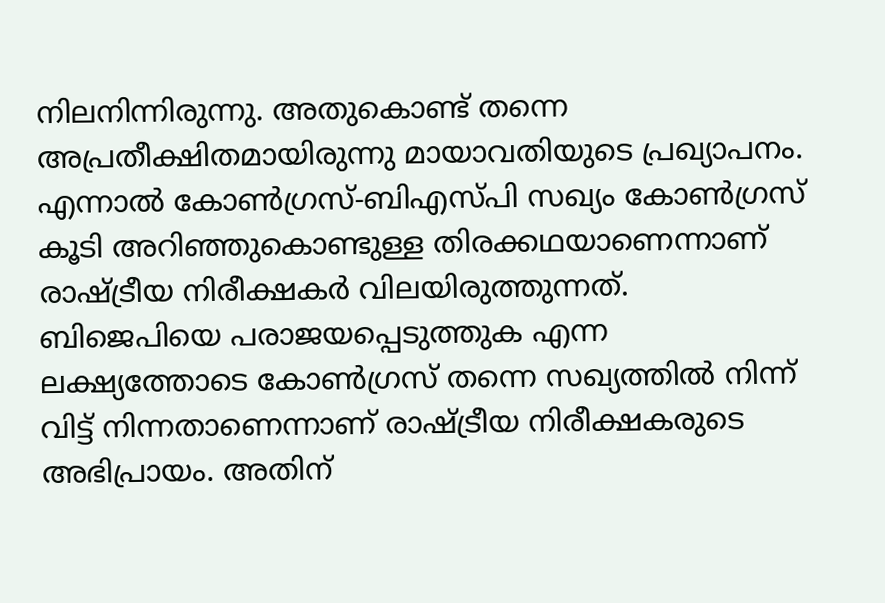നിലനിന്നിരുന്നു. അതുകൊണ്ട് തന്നെ അപ്രതീക്ഷിതമായിരുന്നു മായാവതിയുടെ പ്രഖ്യാപനം. എന്നാല്‍ കോണ്‍ഗ്രസ്-ബിഎസ്പി സഖ്യം കോണ്‍ഗ്രസ് കൂടി അറിഞ്ഞുകൊണ്ടുള്ള തിരക്കഥയാണെന്നാണ് രാഷ്ട്രീയ നിരീക്ഷകര്‍ വിലയിരുത്തുന്നത്. ബിജെപിയെ പരാജയപ്പെടുത്തുക എന്ന ലക്ഷ്യത്തോടെ കോണ്‍ഗ്രസ് തന്നെ സഖ്യത്തില്‍ നിന്ന് വിട്ട് നിന്നതാണെന്നാണ് രാഷ്ട്രീയ നിരീക്ഷകരുടെ അഭിപ്രായം. അതിന്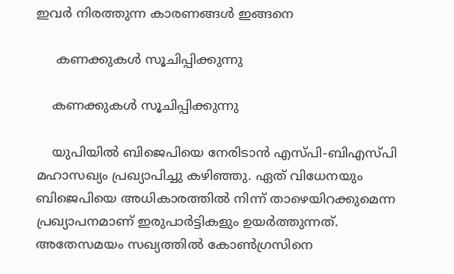ഇവര്‍ നിരത്തുന്ന കാരണങ്ങള്‍ ഇങ്ങനെ

     കണക്കുകള്‍ സൂചിപ്പിക്കുന്നു

    കണക്കുകള്‍ സൂചിപ്പിക്കുന്നു

    യുപിയില്‍ ബിജെപിയെ നേരിടാന്‍ എസ്പി-ബിഎസ്പി മഹാസഖ്യം പ്രഖ്യാപിച്ചു കഴിഞ്ഞു. ഏത് വിധേനയും ബിജെപിയെ അധികാരത്തില്‍ നിന്ന് താഴെയിറക്കുമെന്ന പ്രഖ്യാപനമാണ് ഇരുപാര്‍ട്ടികളും ഉയര്‍ത്തുന്നത്. അതേസമയം സഖ്യത്തില്‍ കോണ്‍ഗ്രസിനെ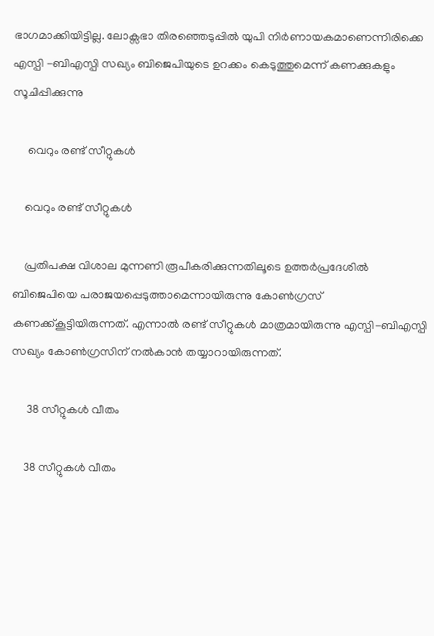ഭാഗമാക്കിയിട്ടില്ല. ലോക്സഭാ തിരഞ്ഞെടുപ്പില്‍ യുപി നിര്‍ണായകമാണെന്നിരിക്കെ എസ്പി -ബിഎസ്പി സഖ്യം ബിജെപിയുടെ ഉറക്കം കെടുത്തുമെന്ന് കണക്കുകളും സൂചിപ്പിക്കുന്നു

     വെറും രണ്ട് സീറ്റുകള്‍

    വെറും രണ്ട് സീറ്റുകള്‍

    പ്രതിപക്ഷ വിശാല മുന്നണി രൂപീകരിക്കുന്നതിലൂടെ ഉത്തര്‍പ്രദേശില്‍ ബിജെപിയെ പരാജയപ്പെടുത്താമെന്നായിരുന്നു കോണ്‍ഗ്രസ് കണക്ക്കൂട്ടിയിരുന്നത്. എന്നാല്‍ രണ്ട് സീറ്റുകള്‍ മാത്രമായിരുന്നു എസ്പി-ബിഎസ്പി സഖ്യം കോണ്‍ഗ്രസിന് നല്‍കാന്‍ തയ്യാറായിരുന്നത്.

     38 സീറ്റുകള്‍ വീതം

    38 സീറ്റുകള്‍ വീതം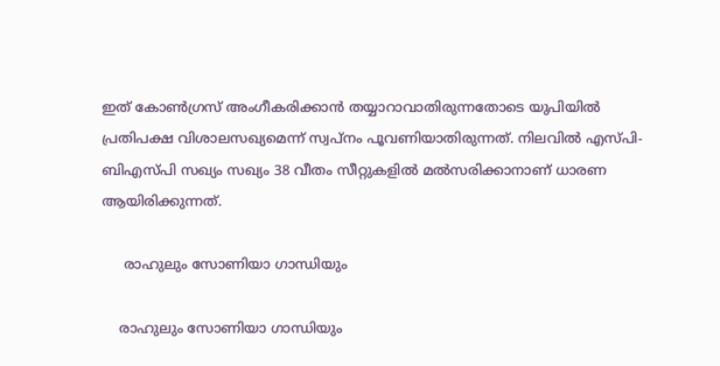ഇത് കോണ്‍ഗ്രസ് അംഗീകരിക്കാന്‍ തയ്യാറാവാതിരുന്നതോടെ യുപിയില്‍ പ്രതിപക്ഷ വിശാലസഖ്യമെന്ന് സ്വപ്‌നം പൂവണിയാതിരുന്നത്. നിലവില്‍ എസ്പി-ബിഎസ്പി സഖ്യം സഖ്യം 38 വീതം സീറ്റുകളില്‍ മല്‍സരിക്കാനാണ് ധാരണ ആയിരിക്കുന്നത്.

     രാഹുലും സോണിയാ ഗാന്ധിയും

    രാഹുലും സോണിയാ ഗാന്ധിയും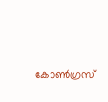കോണ്‍ഗ്രസ്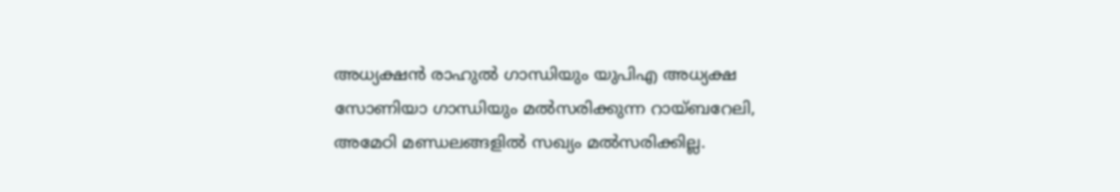അധ്യക്ഷന്‍ രാഹുല്‍ ഗാന്ധിയും യുപിഎ അധ്യക്ഷ സോണിയാ ഗാന്ധിയും മല്‍സരിക്കുന്ന റായ്ബറേലി, അമേഠി മണ്ഡലങ്ങളില്‍ സഖ്യം മല്‍സരിക്കില്ല.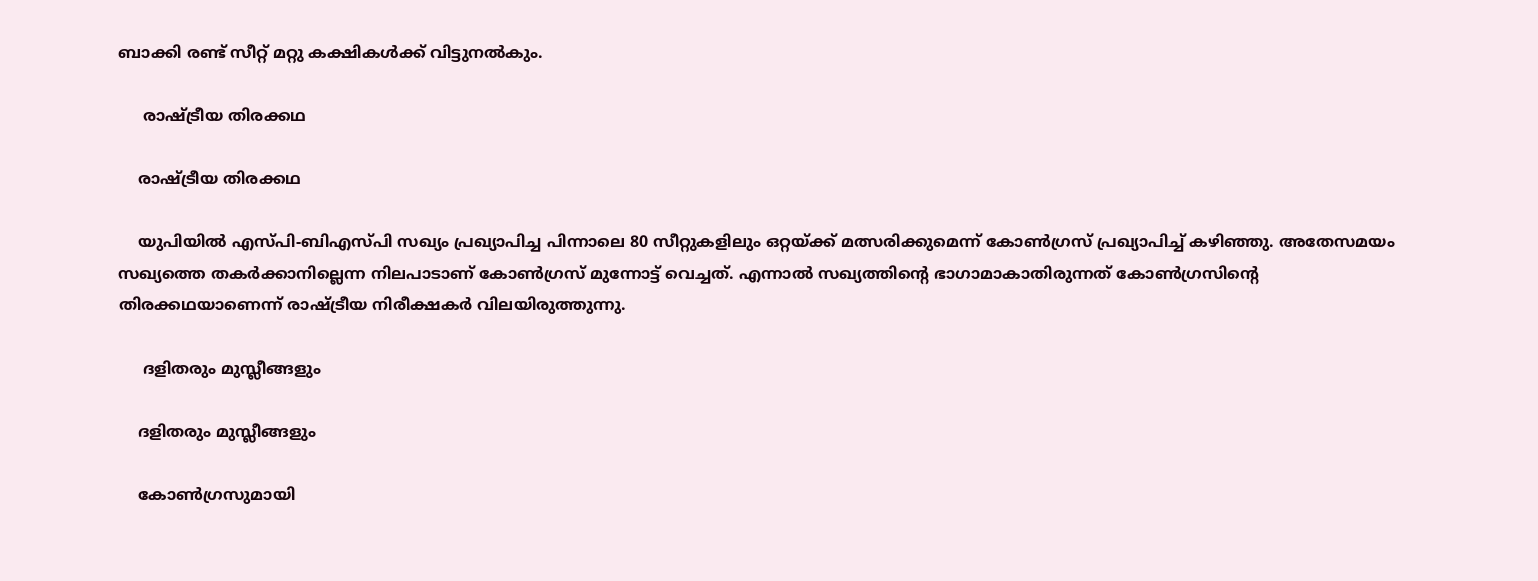ബാക്കി രണ്ട് സീറ്റ് മറ്റു കക്ഷികള്‍ക്ക് വിട്ടുനല്‍കും.

     രാഷ്ട്രീയ തിരക്കഥ

    രാഷ്ട്രീയ തിരക്കഥ

    യുപിയില്‍ എസ്പി-ബിഎസ്പി സഖ്യം പ്രഖ്യാപിച്ച പിന്നാലെ 80 സീറ്റുകളിലും ഒറ്റയ്ക്ക് മത്സരിക്കുമെന്ന് കോണ്‍ഗ്രസ് പ്രഖ്യാപിച്ച് കഴിഞ്ഞു. അതേസമയം സഖ്യത്തെ തകര്‍ക്കാനില്ലെന്ന നിലപാടാണ് കോണ്‍ഗ്രസ് മുന്നോട്ട് വെച്ചത്. എന്നാല്‍ സഖ്യത്തിന്‍റെ ഭാഗാമാകാതിരുന്നത് കോണ്‍ഗ്രസിന്‍റെ തിരക്കഥയാണെന്ന് രാഷ്ട്രീയ നിരീക്ഷകര്‍ വിലയിരുത്തുന്നു.

     ദളിതരും മുസ്ലീങ്ങളും

    ദളിതരും മുസ്ലീങ്ങളും

    കോണ്‍ഗ്രസുമായി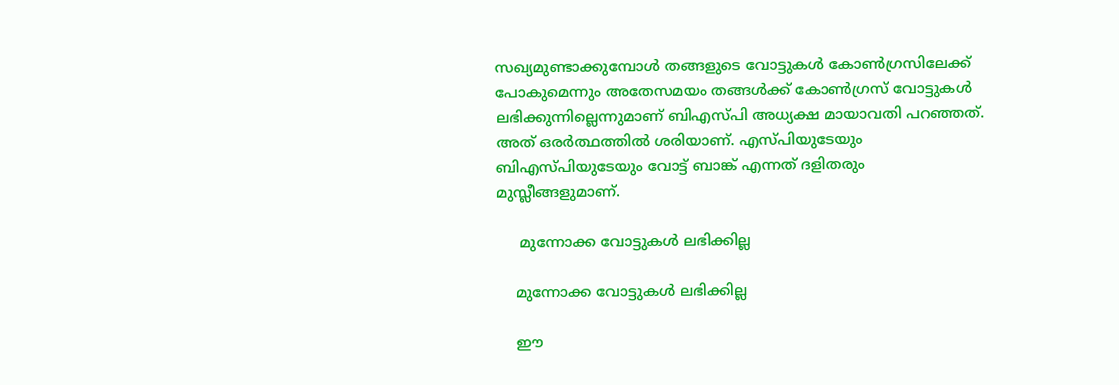സഖ്യമുണ്ടാക്കുമ്പോള്‍ തങ്ങളുടെ വോട്ടുകള്‍ കോണ്‍ഗ്രസിലേക്ക് പോകുമെന്നും അതേസമയം തങ്ങള്‍ക്ക് കോണ്‍ഗ്രസ് വോട്ടുകള്‍ ലഭിക്കുന്നില്ലെന്നുമാണ് ബിഎസ്പി അധ്യക്ഷ മായാവതി പറഞ്ഞത്. അത് ഒരര്‍ത്ഥത്തില്‍ ശരിയാണ്. എസ്പിയുടേയും ബിഎസ്പിയുടേയും വോട്ട് ബാങ്ക് എന്നത് ദളിതരും മുസ്ലീങ്ങളുമാണ്.

     മുന്നോക്ക വോട്ടുകള്‍ ലഭിക്കില്ല

    മുന്നോക്ക വോട്ടുകള്‍ ലഭിക്കില്ല

    ഈ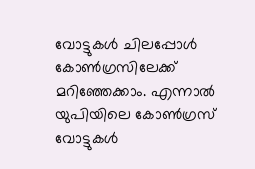വോട്ടുകള്‍ ചിലപ്പോള്‍ കോണ്‍ഗ്രസിലേക്ക് മറിഞ്ഞേക്കാം. എന്നാല്‍ യുപിയിലെ കോണ്‍ഗ്രസ് വോട്ടുകള്‍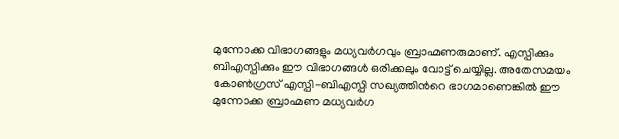മുന്നോക്ക വിഭാഗങ്ങളും മധ്യവര്‍ഗവും ബ്രാഹ്മണരുമാണ്. എസ്പിക്കും ബിഎസ്പിക്കും ഈ വിഭാഗങ്ങള്‍ ഒരിക്കലും വോട്ട് ചെയ്യില്ല. അതേസമയം കോണ്‍ഗ്രസ് എസ്പി-ബിഎസ്പി സഖ്യത്തിന്‍റെ ഭാഗമാണെങ്കില്‍ ഈ മുന്നോക്ക ബ്രാഹ്മണ മധ്യവര്‍ഗ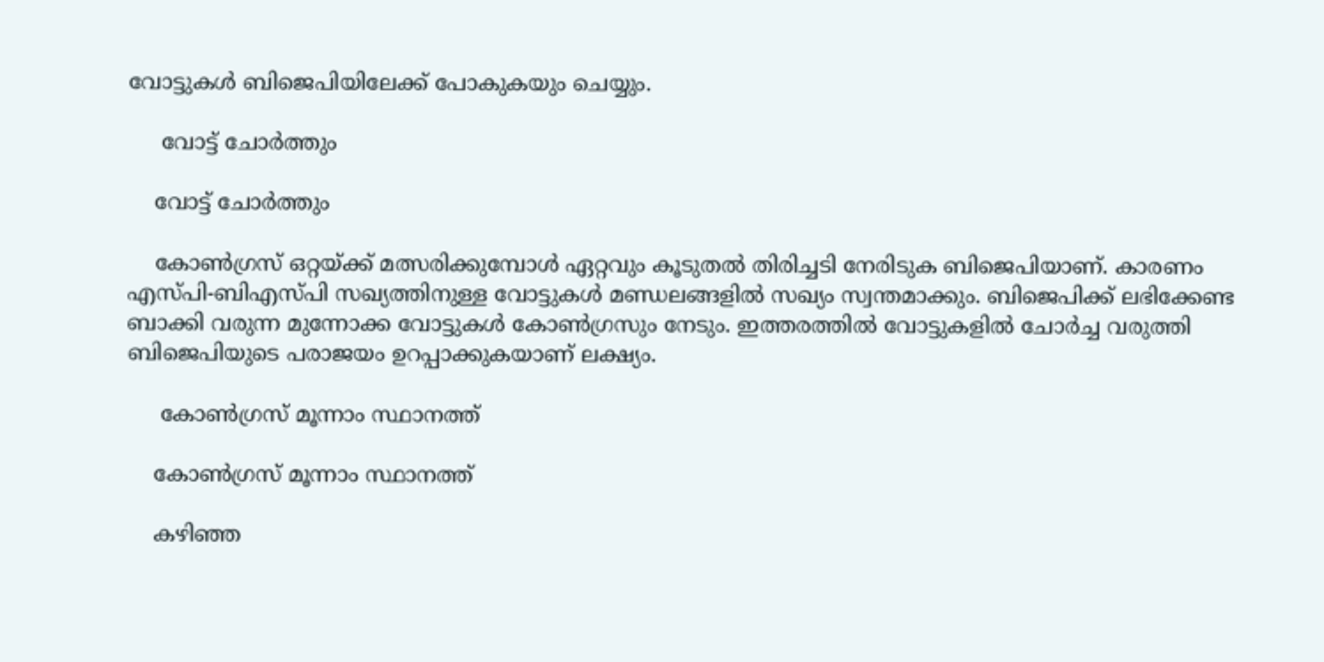വോട്ടുകള്‍ ബിജെപിയിലേക്ക് പോകുകയും ചെയ്യും.

     വോട്ട് ചോര്‍ത്തും

    വോട്ട് ചോര്‍ത്തും

    കോണ്‍ഗ്രസ് ഒറ്റയ്ക്ക് മത്സരിക്കുമ്പോള്‍ ഏറ്റവും കൂടുതല്‍ തിരിച്ചടി നേരിടുക ബിജെപിയാണ്. കാരണം എസ്പി-ബിഎസ്പി സഖ്യത്തിനുള്ള വോട്ടുകള്‍ മണ്ഡലങ്ങളില്‍ സഖ്യം സ്വന്തമാക്കും. ബിജെപിക്ക് ലഭിക്കേണ്ട ബാക്കി വരുന്ന മുന്നോക്ക വോട്ടുകള്‍ കോണ്‍ഗ്രസും നേടും. ഇത്തരത്തില്‍ വോട്ടുകളില്‍ ചോര്‍ച്ച വരുത്തി ബിജെപിയുടെ പരാജയം ഉറപ്പാക്കുകയാണ് ലക്ഷ്യം.

     കോണ്‍ഗ്രസ് മൂന്നാം സ്ഥാനത്ത്

    കോണ്‍ഗ്രസ് മൂന്നാം സ്ഥാനത്ത്

    കഴിഞ്ഞ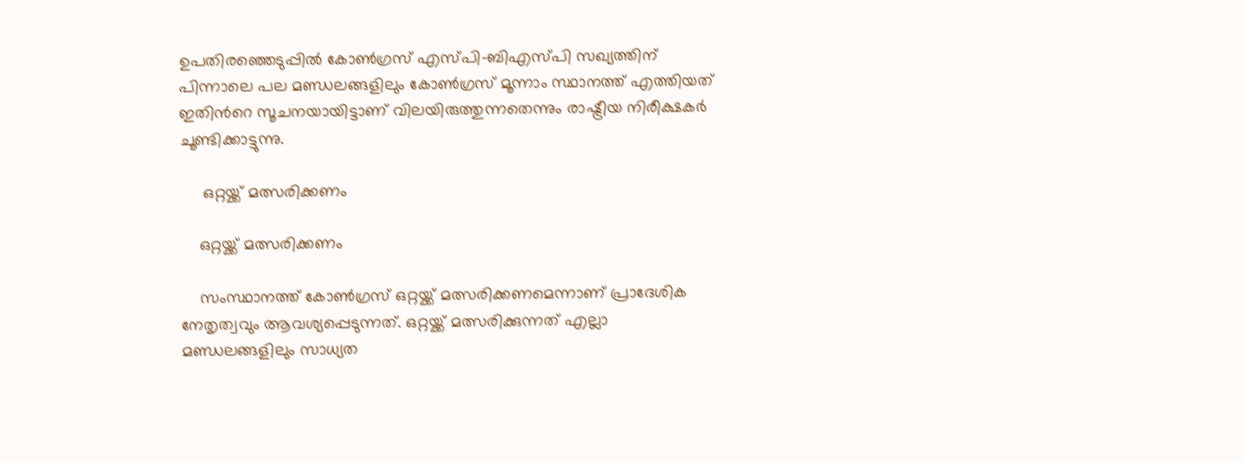ഉപതിരഞ്ഞെടുപ്പില്‍ കോണ്‍ഗ്രസ് എസ്പി-ബിഎസ്പി സഖ്യത്തിന് പിന്നാലെ പല മണ്ഡലങ്ങളിലും കോണ്‍ഗ്രസ് മൂന്നാം സ്ഥാനത്ത് എത്തിയത് ഇതിന്‍റെ സൂചനയായിട്ടാണ് വിലയിരുത്തുന്നതെന്നും രാഷ്ട്രീയ നിരീക്ഷകര്‍ ചൂണ്ടിക്കാട്ടുന്നു.

     ഒറ്റയ്ക്ക് മത്സരിക്കണം

    ഒറ്റയ്ക്ക് മത്സരിക്കണം

    സംസ്ഥാനത്ത് കോണ്‍ഗ്രസ് ഒറ്റയ്ക്ക് മത്സരിക്കണമെന്നാണ് പ്രാദേശിക നേതൃത്വവും ആവശ്യപ്പെടുന്നത്. ഒറ്റയ്ക്ക് മത്സരിക്കുന്നത് എല്ലാ മണ്ഡലങ്ങളിലും സാധ്യത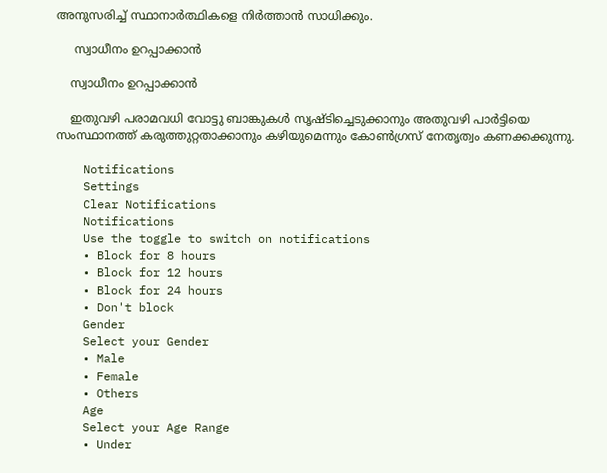അനുസരിച്ച് സ്ഥാനാര്‍ത്ഥികളെ നിര്‍ത്താന്‍ സാധിക്കും.

     സ്വാധീനം ഉറപ്പാക്കാന്‍

    സ്വാധീനം ഉറപ്പാക്കാന്‍

    ഇതുവഴി പരാമവധി വോട്ടു ബാങ്കുകള്‍ സൃഷ്ടിച്ചെടുക്കാനും അതുവഴി പാര്‍ട്ടിയെ സംസ്ഥാനത്ത് കരുത്തുറ്റതാക്കാനും കഴിയുമെന്നും കോണ്‍ഗ്രസ് നേതൃത്വം കണക്കക്കുന്നു.

    Notifications
    Settings
    Clear Notifications
    Notifications
    Use the toggle to switch on notifications
    • Block for 8 hours
    • Block for 12 hours
    • Block for 24 hours
    • Don't block
    Gender
    Select your Gender
    • Male
    • Female
    • Others
    Age
    Select your Age Range
    • Under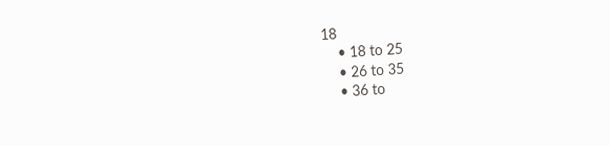18
    • 18 to 25
    • 26 to 35
    • 36 to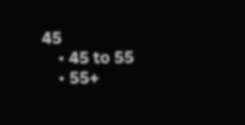45
    • 45 to 55
    • 55+